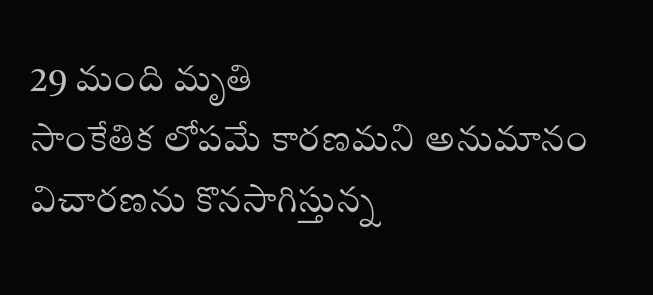29 మంది మృతి
సాంకేతిక లోపమే కారణమని అనుమానం
విచారణను కొనసాగిస్తున్న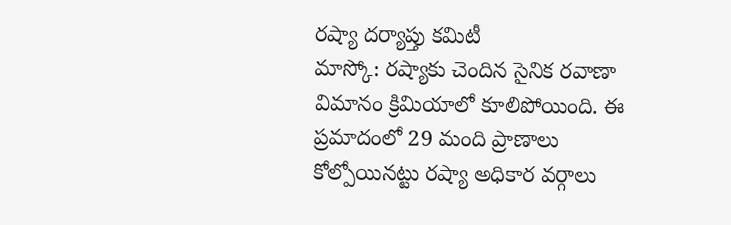రష్యా దర్యాప్తు కమిటీ
మాస్కో: రష్యాకు చెందిన సైనిక రవాణా విమానం క్రిమియాలో కూలిపోయింది. ఈ ప్రమాదంలో 29 మంది ప్రాణాలు కోల్పోయినట్టు రష్యా అధికార వర్గాలు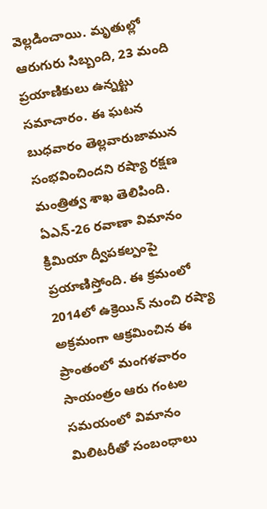వెల్లడించాయి. మృతుల్లో ఆరుగురు సిబ్బంది, 23 మంది ప్రయాణికులు ఉన్నట్టు సమాచారం. ఈ ఘటన బుధవారం తెల్లవారుజామున సంభవించిందని రష్యా రక్షణ మంత్రిత్వ శాఖ తెలిపింది. ఏఎన్-26 రవాణా విమానం క్రిమియా ద్వీపకల్పంపై ప్రయాణిస్తోంది. ఈ క్రమంలో 2014లో ఉక్రెయిన్ నుంచి రష్యా అక్రమంగా ఆక్రమించిన ఈ ప్రాంతంలో మంగళవారం సాయంత్రం ఆరు గంటల సమయంలో విమానం మిలిటరీతో సంబంధాలు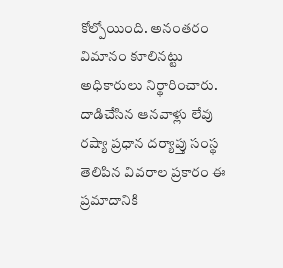కోల్పోయింది. అనంతరం విమానం కూలినట్టు అధికారులు నిర్థారించారు.
దాడిచేసిన ఆనవాళ్లు లేవు
రష్యా ప్రధాన దర్యాప్తు సంస్థ తెలిపిన వివరాల ప్రకారం ఈ ప్రమాదానికి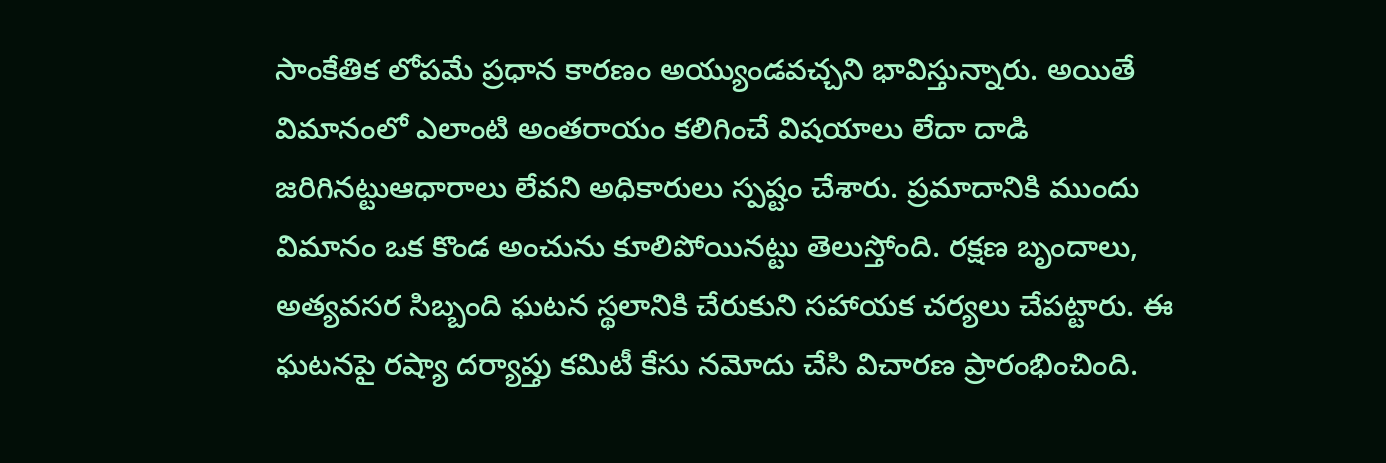సాంకేతిక లోపమే ప్రధాన కారణం అయ్యుండవచ్చని భావిస్తున్నారు. అయితే విమానంలో ఎలాంటి అంతరాయం కలిగించే విషయాలు లేదా దాడి జరిగినట్టుఆధారాలు లేవని అధికారులు స్పష్టం చేశారు. ప్రమాదానికి ముందు విమానం ఒక కొండ అంచును కూలిపోయినట్టు తెలుస్తోంది. రక్షణ బృందాలు, అత్యవసర సిబ్బంది ఘటన స్థలానికి చేరుకుని సహాయక చర్యలు చేపట్టారు. ఈ ఘటనపై రష్యా దర్యాప్తు కమిటీ కేసు నమోదు చేసి విచారణ ప్రారంభించింది.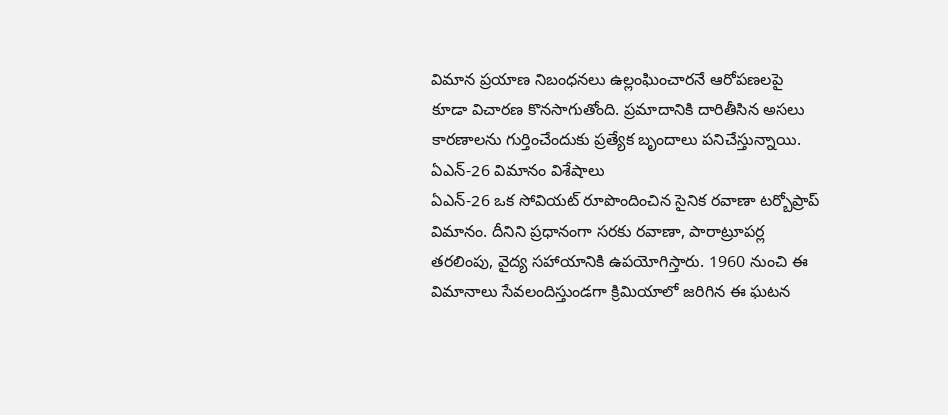విమాన ప్రయాణ నిబంధనలు ఉల్లంఘించారనే ఆరోపణలపై కూడా విచారణ కొనసాగుతోంది. ప్రమాదానికి దారితీసిన అసలు కారణాలను గుర్తించేందుకు ప్రత్యేక బృందాలు పనిచేస్తున్నాయి.
ఏఎన్-26 విమానం విశేషాలు
ఏఎన్-26 ఒక సోవియట్ రూపొందించిన సైనిక రవాణా టర్బోప్రాప్ విమానం. దీనిని ప్రధానంగా సరకు రవాణా, పారాట్రూపర్ల తరలింపు, వైద్య సహాయానికి ఉపయోగిస్తారు. 1960 నుంచి ఈ విమానాలు సేవలందిస్తుండగా క్రిమియాలో జరిగిన ఈ ఘటన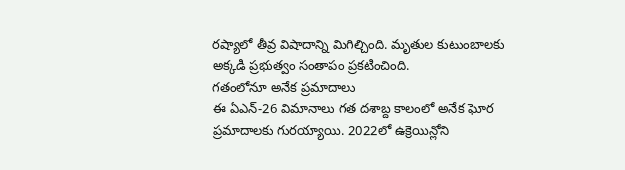రష్యాలో తీవ్ర విషాదాన్ని మిగిల్చింది. మృతుల కుటుంబాలకు అక్కడి ప్రభుత్వం సంతాపం ప్రకటించింది.
గతంలోనూ అనేక ప్రమాదాలు
ఈ ఏఎన్-26 విమానాలు గత దశాబ్ద కాలంలో అనేక ఘోర ప్రమాదాలకు గురయ్యాయి. 2022లో ఉక్రెయిన్లోని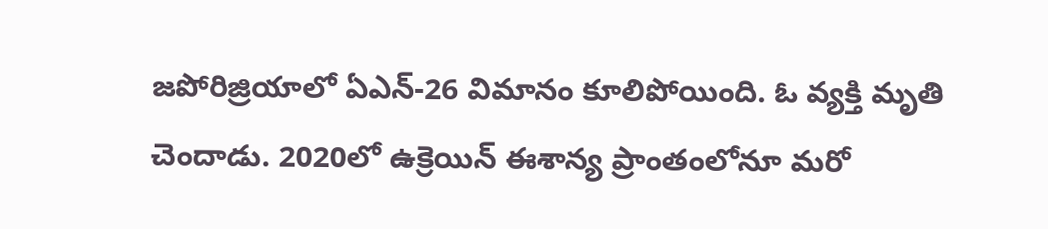జపోరిజ్రియాలో ఏఎన్-26 విమానం కూలిపోయింది. ఓ వ్యక్తి మృతి చెందాడు. 2020లో ఉక్రెయిన్ ఈశాన్య ప్రాంతంలోనూ మరో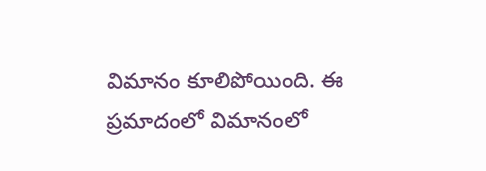విమానం కూలిపోయింది. ఈ ప్రమాదంలో విమానంలో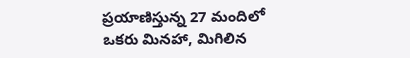ప్రయాణిస్తున్న 27 మందిలో ఒకరు మినహా, మిగిలిన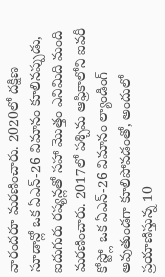వారందరూ మరణించారు. 2020లో దక్షిణ సూడాన్లో ఒక ఏఎన్-26 విమానం కూలినప్పుడు, ఐదుగురు రష్యన్లతో సహా మొత్తం ఎనిమిది మంది మరణించారు. 2017లో పశ్చిమ ఆఫ్రికాలోని ఐవరీ కోస్ట్లో ఒక ఏఎన్-26 విమానం ల్యాండింగ్ అవుతుండగా కూలిపోవడంతో, అందులో ప్రయాణిస్తున్న 10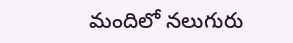మందిలో నలుగురు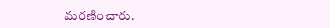మరణించారు.